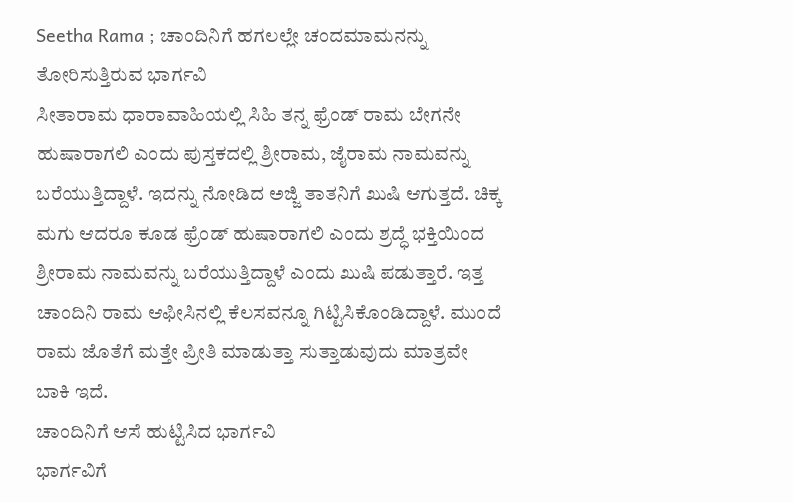Seetha Rama ; ಚಾಂದಿನಿಗೆ ಹಗಲಲ್ಲೇ ಚಂದಮಾಮನನ್ನು ತೋರಿಸುತ್ತಿರುವ ಭಾರ್ಗವಿ
ಸೀತಾರಾಮ ಧಾರಾವಾಹಿಯಲ್ಲಿ ಸಿಹಿ ತನ್ನ ಫ್ರೆಂಡ್ ರಾಮ ಬೇಗನೇ ಹುಷಾರಾಗಲಿ ಎಂದು ಪುಸ್ತಕದಲ್ಲಿ ಶ್ರೀರಾಮ, ಜೈರಾಮ ನಾಮವನ್ನು ಬರೆಯುತ್ತಿದ್ದಾಳೆ. ಇದನ್ನು ನೋಡಿದ ಅಜ್ಜಿ ತಾತನಿಗೆ ಖುಷಿ ಆಗುತ್ತದೆ. ಚಿಕ್ಕ ಮಗು ಆದರೂ ಕೂಡ ಫ್ರೆಂಡ್ ಹುಷಾರಾಗಲಿ ಎಂದು ಶ್ರದ್ಧೆ ಭಕ್ತಿಯಿಂದ ಶ್ರೀರಾಮ ನಾಮವನ್ನು ಬರೆಯುತ್ತಿದ್ದಾಳೆ ಎಂದು ಖುಷಿ ಪಡುತ್ತಾರೆ. ಇತ್ತ ಚಾಂದಿನಿ ರಾಮ ಆಫೀಸಿನಲ್ಲಿ ಕೆಲಸವನ್ನೂ ಗಿಟ್ಟಿಸಿಕೊಂಡಿದ್ದಾಳೆ. ಮುಂದೆ ರಾಮ ಜೊತೆಗೆ ಮತ್ತೇ ಪ್ರೀತಿ ಮಾಡುತ್ತಾ ಸುತ್ತಾಡುವುದು ಮಾತ್ರವೇ ಬಾಕಿ ಇದೆ.
ಚಾಂದಿನಿಗೆ ಆಸೆ ಹುಟ್ಟಿಸಿದ ಭಾರ್ಗವಿ
ಭಾರ್ಗವಿಗೆ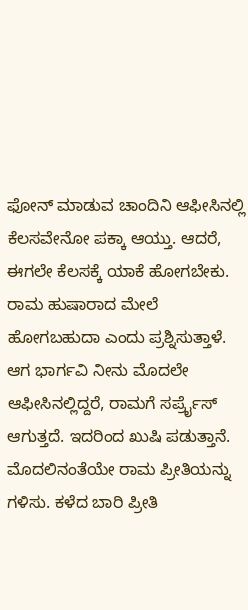ಫೋನ್ ಮಾಡುವ ಚಾಂದಿನಿ ಆಫೀಸಿನಲ್ಲಿ ಕೆಲಸವೇನೋ ಪಕ್ಕಾ ಆಯ್ತು. ಆದರೆ, ಈಗಲೇ ಕೆಲಸಕ್ಕೆ ಯಾಕೆ ಹೋಗಬೇಕು. ರಾಮ ಹುಷಾರಾದ ಮೇಲೆ ಹೋಗಬಹುದಾ ಎಂದು ಪ್ರಶ್ನಿಸುತ್ತಾಳೆ. ಆಗ ಭಾರ್ಗವಿ ನೀನು ಮೊದಲೇ ಆಫೀಸಿನಲ್ಲಿದ್ದರೆ, ರಾಮಗೆ ಸರ್ಪ್ರೈಸ್ ಆಗುತ್ತದೆ. ಇದರಿಂದ ಖುಷಿ ಪಡುತ್ತಾನೆ. ಮೊದಲಿನಂತೆಯೇ ರಾಮ ಪ್ರೀತಿಯನ್ನು ಗಳಿಸು. ಕಳೆದ ಬಾರಿ ಪ್ರೀತಿ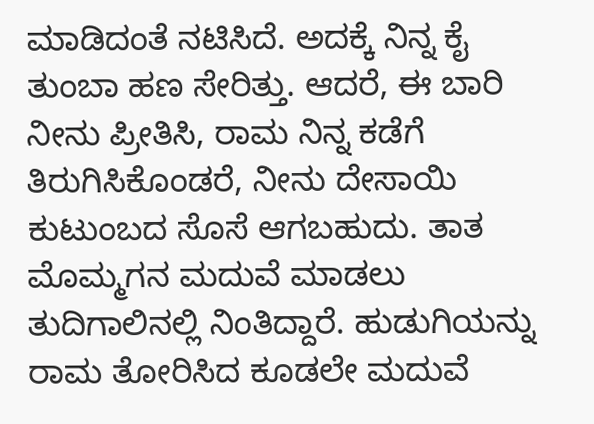ಮಾಡಿದಂತೆ ನಟಿಸಿದೆ. ಅದಕ್ಕೆ ನಿನ್ನ ಕೈ ತುಂಬಾ ಹಣ ಸೇರಿತ್ತು. ಆದರೆ, ಈ ಬಾರಿ ನೀನು ಪ್ರೀತಿಸಿ, ರಾಮ ನಿನ್ನ ಕಡೆಗೆ ತಿರುಗಿಸಿಕೊಂಡರೆ, ನೀನು ದೇಸಾಯಿ ಕುಟುಂಬದ ಸೊಸೆ ಆಗಬಹುದು. ತಾತ ಮೊಮ್ಮಗನ ಮದುವೆ ಮಾಡಲು ತುದಿಗಾಲಿನಲ್ಲಿ ನಿಂತಿದ್ದಾರೆ. ಹುಡುಗಿಯನ್ನು ರಾಮ ತೋರಿಸಿದ ಕೂಡಲೇ ಮದುವೆ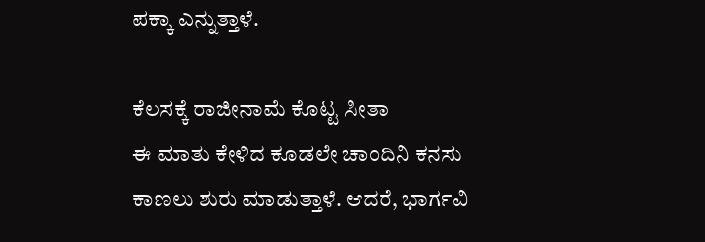ಪಕ್ಕಾ ಎನ್ನುತ್ತಾಳೆ.

ಕೆಲಸಕ್ಕೆ ರಾಜೀನಾಮೆ ಕೊಟ್ಟ ಸೀತಾ
ಈ ಮಾತು ಕೇಳಿದ ಕೂಡಲೇ ಚಾಂದಿನಿ ಕನಸು ಕಾಣಲು ಶುರು ಮಾಡುತ್ತಾಳೆ. ಆದರೆ, ಭಾರ್ಗವಿ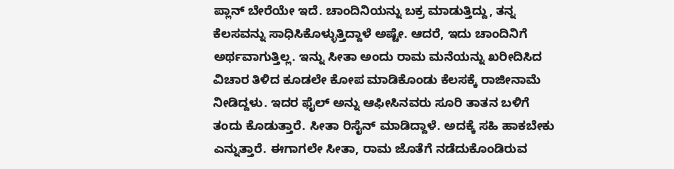ಪ್ಲಾನ್ ಬೇರೆಯೇ ಇದೆ. ಚಾಂದಿನಿಯನ್ನು ಬಕ್ರ ಮಾಡುತ್ತಿದ್ದು, ತನ್ನ ಕೆಲಸವನ್ನು ಸಾಧಿಸಿಕೊಳ್ಳುತ್ತಿದ್ದಾಳೆ ಅಷ್ಟೇ. ಆದರೆ, ಇದು ಚಾಂದಿನಿಗೆ ಅರ್ಥವಾಗುತ್ತಿಲ್ಲ. ಇನ್ನು ಸೀತಾ ಅಂದು ರಾಮ ಮನೆಯನ್ನು ಖರೀದಿಸಿದ ವಿಚಾರ ತಿಳಿದ ಕೂಡಲೇ ಕೋಪ ಮಾಡಿಕೊಂಡು ಕೆಲಸಕ್ಕೆ ರಾಜೀನಾಮೆ ನೀಡಿದ್ದಳು. ಇದರ ಫೈಲ್ ಅನ್ನು ಆಫೀಸಿನವರು ಸೂರಿ ತಾತನ ಬಳಿಗೆ ತಂದು ಕೊಡುತ್ತಾರೆ. ಸೀತಾ ರಿಸೈನ್ ಮಾಡಿದ್ದಾಳೆ. ಅದಕ್ಕೆ ಸಹಿ ಹಾಕಬೇಕು ಎನ್ನುತ್ತಾರೆ. ಈಗಾಗಲೇ ಸೀತಾ, ರಾಮ ಜೊತೆಗೆ ನಡೆದುಕೊಂಡಿರುವ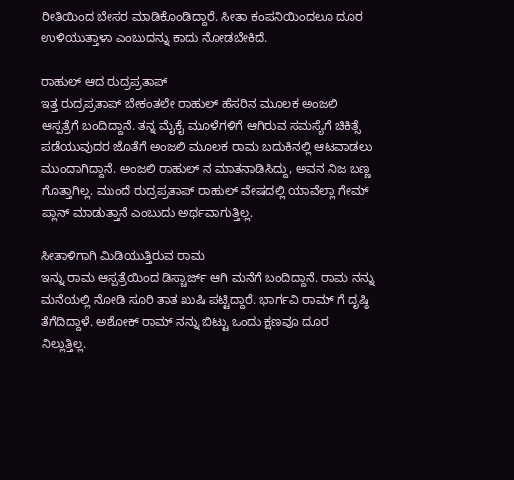ರೀತಿಯಿಂದ ಬೇಸರ ಮಾಡಿಕೊಂಡಿದ್ದಾರೆ. ಸೀತಾ ಕಂಪನಿಯಿಂದಲೂ ದೂರ ಉಳಿಯುತ್ತಾಳಾ ಎಂಬುದನ್ನು ಕಾದು ನೋಡಬೇಕಿದೆ.

ರಾಹುಲ್ ಆದ ರುದ್ರಪ್ರತಾಪ್
ಇತ್ತ ರುದ್ರಪ್ರತಾಪ್ ಬೇಕಂತಲೇ ರಾಹುಲ್ ಹೆಸರಿನ ಮೂಲಕ ಅಂಜಲಿ ಆಸ್ಪತ್ರೆಗೆ ಬಂದಿದ್ದಾನೆ. ತನ್ನ ಮೈಕೈ ಮೂಳೆಗಳಿಗೆ ಆಗಿರುವ ಸಮಸ್ಯೆಗೆ ಚಿಕಿತ್ಸೆ ಪಡೆಯುವುದರ ಜೊತೆಗೆ ಅಂಜಲಿ ಮೂಲಕ ರಾಮ ಬದುಕಿನಲ್ಲಿ ಆಟವಾಡಲು ಮುಂದಾಗಿದ್ದಾನೆ. ಅಂಜಲಿ ರಾಹುಲ್ ನ ಮಾತನಾಡಿಸಿದ್ದು, ಅವನ ನಿಜ ಬಣ್ಣ ಗೊತ್ತಾಗಿಲ್ಲ. ಮುಂದೆ ರುದ್ರಪ್ರತಾಪ್ ರಾಹುಲ್ ವೇಷದಲ್ಲಿ ಯಾವೆಲ್ಲಾ ಗೇಮ್ ಪ್ಲಾನ್ ಮಾಡುತ್ತಾನೆ ಎಂಬುದು ಅರ್ಥವಾಗುತ್ತಿಲ್ಲ.

ಸೀತಾಳಿಗಾಗಿ ಮಿಡಿಯುತ್ತಿರುವ ರಾಮ
ಇನ್ನು ರಾಮ ಆಸ್ಪತ್ರೆಯಿಂದ ಡಿಸ್ಚಾರ್ಜ್ ಆಗಿ ಮನೆಗೆ ಬಂದಿದ್ದಾನೆ. ರಾಮ ನನ್ನು ಮನೆಯಲ್ಲಿ ನೋಡಿ ಸೂರಿ ತಾತ ಖುಷಿ ಪಟ್ಟಿದ್ದಾರೆ. ಭಾರ್ಗವಿ ರಾಮ್ ಗೆ ದೃಷ್ಠಿ ತೆಗೆದಿದ್ದಾಳೆ. ಅಶೋಕ್ ರಾಮ್ ನನ್ನು ಬಿಟ್ಟು ಒಂದು ಕ್ಷಣವೂ ದೂರ ನಿಲ್ಲುತ್ತಿಲ್ಲ.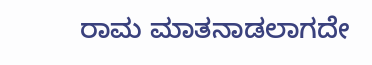ರಾಮ ಮಾತನಾಡಲಾಗದೇ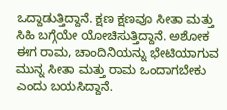ಒದ್ದಾಡುತ್ತಿದ್ದಾನೆ. ಕ್ಷಣ ಕ್ಷಣವೂ ಸೀತಾ ಮತ್ತು ಸಿಹಿ ಬಗ್ಗೆಯೇ ಯೋಚಿಸುತ್ತಿದ್ದಾನೆ. ಅಶೋಕ ಈಗ ರಾಮ, ಚಾಂದಿನಿಯನ್ನು ಭೇಟಿಯಾಗುವ ಮುನ್ನ ಸೀತಾ ಮತ್ತು ರಾಮ ಒಂದಾಗಬೇಕು ಎಂದು ಬಯಸಿದ್ದಾನೆ.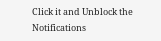Click it and Unblock the Notifications